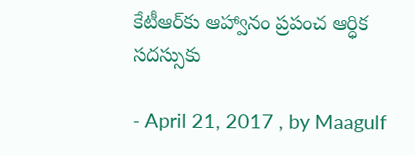కేటీఆర్‌కు ఆహ్వానం ప్రపంచ ఆర్ధిక సదస్సుకు

- April 21, 2017 , by Maagulf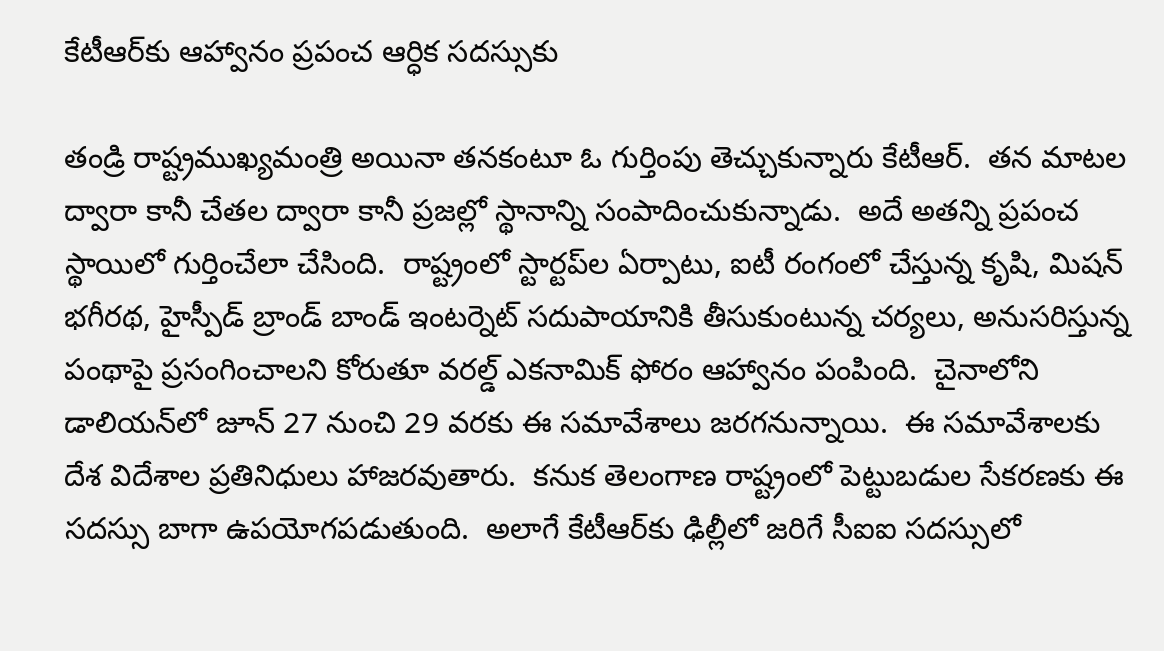కేటీఆర్‌కు ఆహ్వానం ప్రపంచ ఆర్ధిక సదస్సుకు

తండ్రి రాష్ట్రముఖ్యమంత్రి అయినా తనకంటూ ఓ గుర్తింపు తెచ్చుకున్నారు కేటీఆర్.  తన మాటల ద్వారా కానీ చేతల ద్వారా కానీ ప్రజల్లో స్థానాన్ని సంపాదించుకున్నాడు.  అదే అతన్ని ప్రపంచ స్థాయిలో గుర్తించేలా చేసింది.  రాష్ట్రంలో స్టార్టప్‌ల ఏర్పాటు, ఐటీ రంగంలో చేస్తున్న కృషి, మిషన్ భగీరథ, హైస్పీడ్ బ్రాండ్ బాండ్ ఇంటర్నెట్ సదుపాయానికి తీసుకుంటున్న చర్యలు, అనుసరిస్తున్న పంథాపై ప్రసంగించాలని కోరుతూ వరల్డ్ ఎకనామిక్ ఫోరం ఆహ్వానం పంపింది.  చైనాలోని డాలియన్‌లో జూన్ 27 నుంచి 29 వరకు ఈ సమావేశాలు జరగనున్నాయి.  ఈ సమావేశాలకు దేశ విదేశాల ప్రతినిధులు హాజరవుతారు.  కనుక తెలంగాణ రాష్ట్రంలో పెట్టుబడుల సేకరణకు ఈ సదస్సు బాగా ఉపయోగపడుతుంది.  అలాగే కేటీఆర్‌కు ఢిల్లీలో జరిగే సీఐఐ సదస్సులో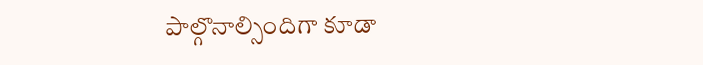పాల్గొనాల్సిందిగా కూడా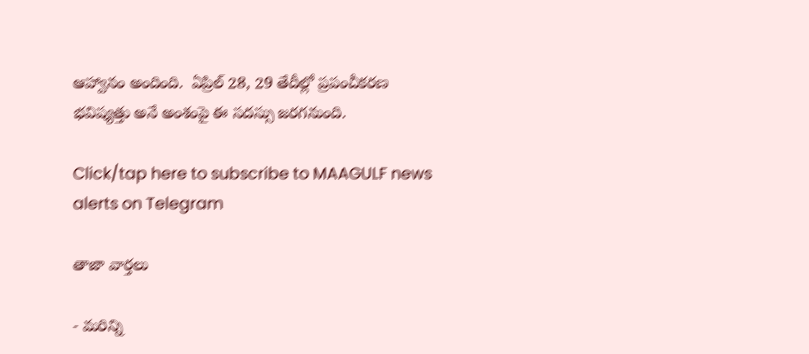ఆహ్వానం అందింది.  ఏప్రిల్ 28, 29 తేదీల్లో ప్రపంచీకరణ భవిష్యత్తు అనే అంశంపై ఈ సదస్సు జరగనుంది.

Click/tap here to subscribe to MAAGULF news alerts on Telegram

తాజా వార్తలు

- మరిన్ని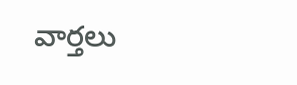వార్తలు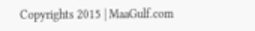Copyrights 2015 | MaaGulf.com